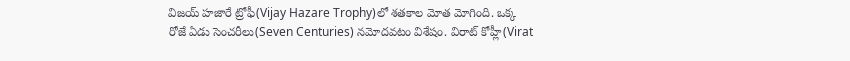విజయ్ హజారే ట్రోఫీ(Vijay Hazare Trophy)లో శతకాల మోత మోగింది. ఒక్క రోజే ఏడు సెంచరీలు(Seven Centuries) నమోదవటం విశేషం. విరాట్ కోహ్లీ(Virat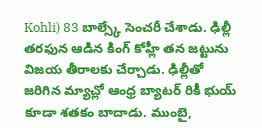Kohli) 83 బాల్స్కే సెంచరీ చేశాడు. ఢిల్లీ తరఫున ఆడిన కింగ్ కోహ్లీ తన జట్టును విజయ తీరాలకు చేర్చాడు. ఢిల్లీతో జరిగిన మ్యాచ్లో ఆంధ్ర బ్యాటర్ రికీ భుయ్ కూడా శతకం బాదాడు. ముంబై,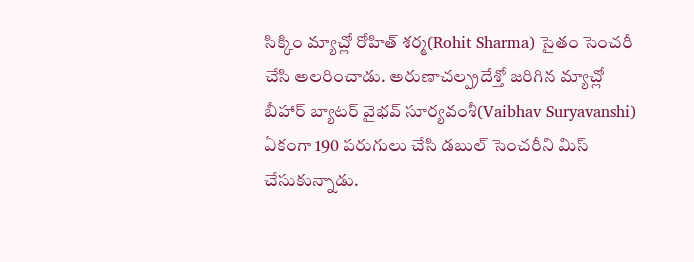సిక్కిం మ్యాచ్లో రోహిత్ శర్మ(Rohit Sharma) సైతం సెంచరీ చేసి అలరించాడు. అరుణాచల్ప్రదేశ్తో జరిగిన మ్యాచ్లో బీహార్ బ్యాటర్ వైభవ్ సూర్యవంశీ(Vaibhav Suryavanshi) ఏకంగా 190 పరుగులు చేసి డబుల్ సెంచరీని మిస్ చేసుకున్నాడు.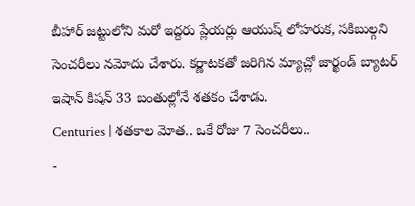బీహార్ జట్టులోని మరో ఇద్దరు ప్లేయర్లు ఆయుష్ లోహరుక, సకిబుల్గని సెంచరీలు నమోదు చేశారు. కర్ణాటకతో జరిగిన మ్యాచ్లో జార్ఖండ్ బ్యాటర్ ఇషాన్ కిషన్ 33 బంతుల్లోనే శతకం చేశాడు.
Centuries | శతకాల మోత.. ఒకే రోజు 7 సెంచరీలు..
-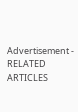Advertisement -
RELATED ARTICLES